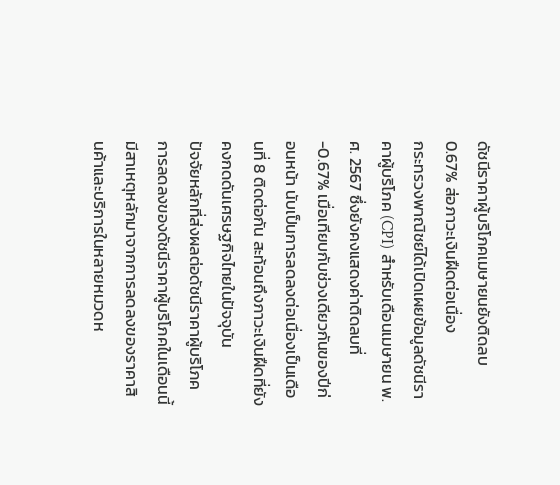ดัชนีราคาผู้บริโภคเมษายนยังติดลบ 0.67% ส่อภาวะเงินฝืดต่อเนื่อง
กระทรวงพาณิชย์ได้เปิดเผยข้อมูลดัชนีราคาผู้บริโภค (CPI) สำหรับเดือนเมษายน พ.ศ. 2567 ซึ่งยังคงแสดงค่าติดลบที่ -0.67% เมื่อเทียบกับช่วงเดียวกันของปีก่อนหน้า นับเป็นการลดลงต่อเนื่องเป็นเดือนที่ 8 ติดต่อกัน สะท้อนถึงภาวะเงินฝืดที่ยังคงกดดันเศรษฐกิจไทยในปัจจุบัน
ปัจจัยหลักที่ส่งผลต่อดัชนีราคาผู้บริโภค
การลดลงของดัชนีราคาผู้บริโภคในเดือนนี้มีสาเหตุหลักมาจากการลดลงของราคาสินค้าและบริการในหลายหมวดห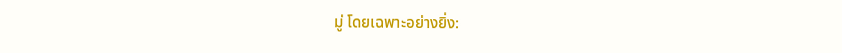มู่ โดยเฉพาะอย่างยิ่ง: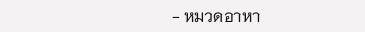- หมวดอาหา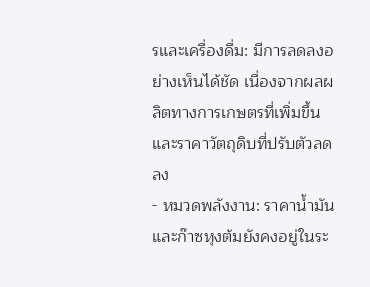รและเครื่องดื่ม: มีการลดลงอย่างเห็นได้ชัด เนื่องจากผลผลิตทางการเกษตรที่เพิ่มขึ้นและราคาวัตถุดิบที่ปรับตัวลดลง
- หมวดพลังงาน: ราคาน้ำมันและก๊าซหุงต้มยังคงอยู่ในระ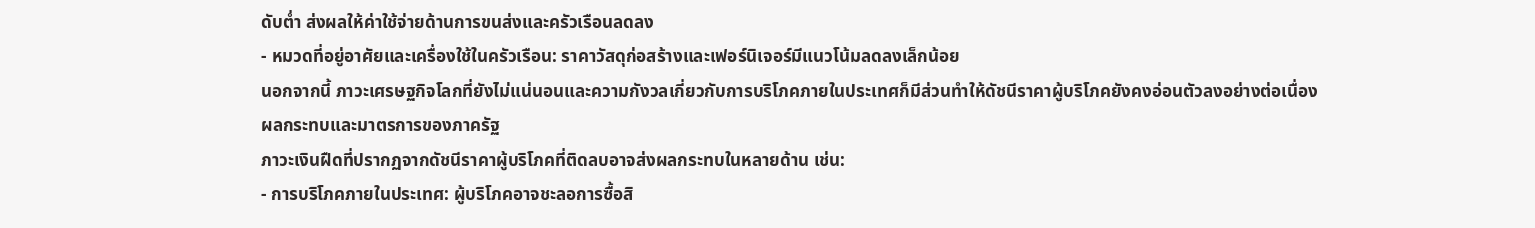ดับต่ำ ส่งผลให้ค่าใช้จ่ายด้านการขนส่งและครัวเรือนลดลง
- หมวดที่อยู่อาศัยและเครื่องใช้ในครัวเรือน: ราคาวัสดุก่อสร้างและเฟอร์นิเจอร์มีแนวโน้มลดลงเล็กน้อย
นอกจากนี้ ภาวะเศรษฐกิจโลกที่ยังไม่แน่นอนและความกังวลเกี่ยวกับการบริโภคภายในประเทศก็มีส่วนทำให้ดัชนีราคาผู้บริโภคยังคงอ่อนตัวลงอย่างต่อเนื่อง
ผลกระทบและมาตรการของภาครัฐ
ภาวะเงินฝืดที่ปรากฏจากดัชนีราคาผู้บริโภคที่ติดลบอาจส่งผลกระทบในหลายด้าน เช่น:
- การบริโภคภายในประเทศ: ผู้บริโภคอาจชะลอการซื้อสิ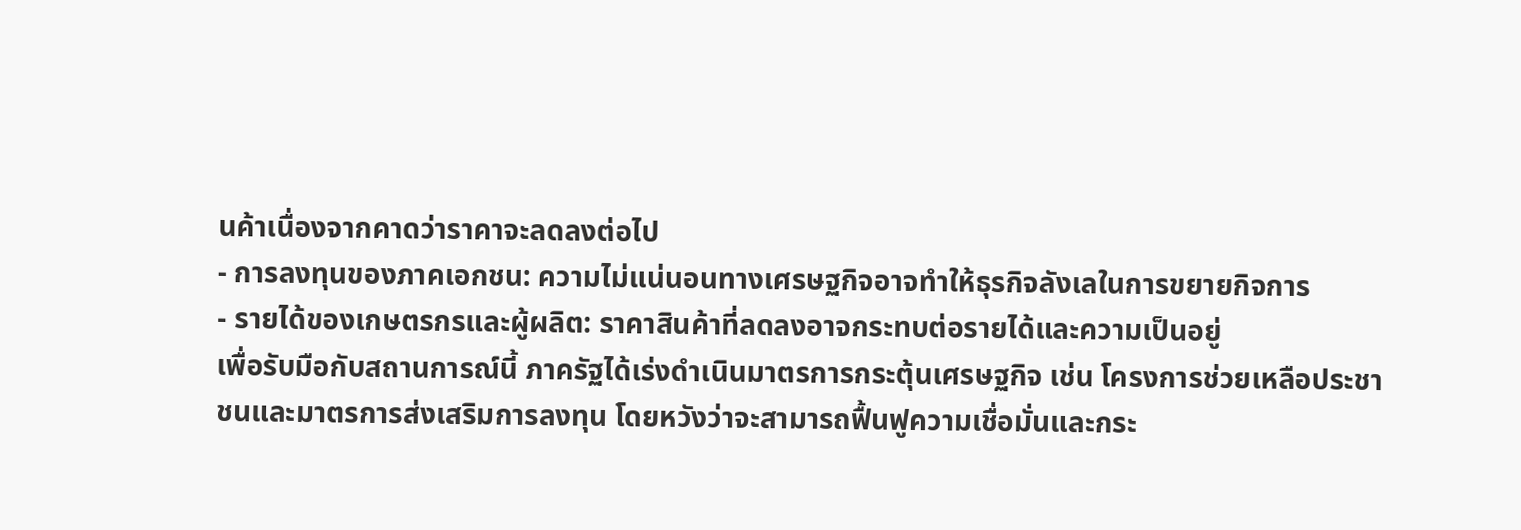นค้าเนื่องจากคาดว่าราคาจะลดลงต่อไป
- การลงทุนของภาคเอกชน: ความไม่แน่นอนทางเศรษฐกิจอาจทำให้ธุรกิจลังเลในการขยายกิจการ
- รายได้ของเกษตรกรและผู้ผลิต: ราคาสินค้าที่ลดลงอาจกระทบต่อรายได้และความเป็นอยู่
เพื่อรับมือกับสถานการณ์นี้ ภาครัฐได้เร่งดำเนินมาตรการกระตุ้นเศรษฐกิจ เช่น โครงการช่วยเหลือประชาชนและมาตรการส่งเสริมการลงทุน โดยหวังว่าจะสามารถฟื้นฟูความเชื่อมั่นและกระ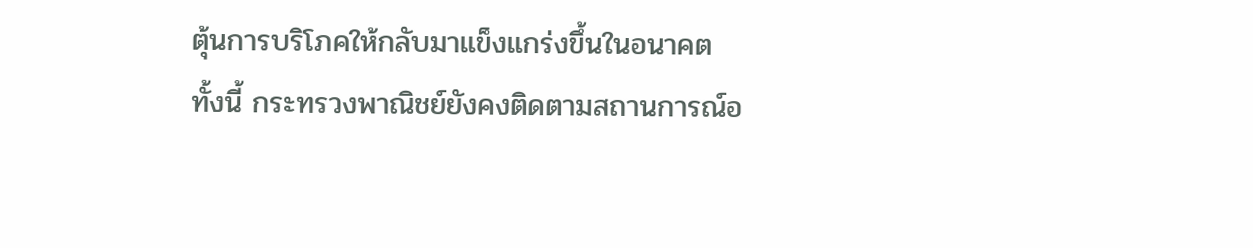ตุ้นการบริโภคให้กลับมาแข็งแกร่งขึ้นในอนาคต
ทั้งนี้ กระทรวงพาณิชย์ยังคงติดตามสถานการณ์อ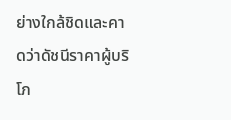ย่างใกล้ชิดและคาดว่าดัชนีราคาผู้บริโภ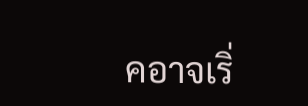คอาจเริ่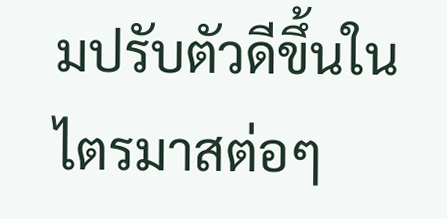มปรับตัวดีขึ้นในไตรมาสต่อๆ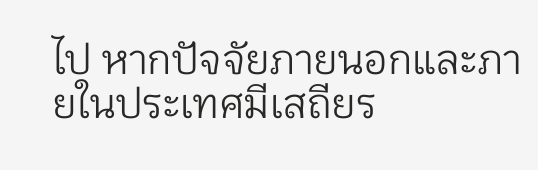ไป หากปัจจัยภายนอกและภายในประเทศมีเสถียร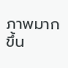ภาพมากขึ้น